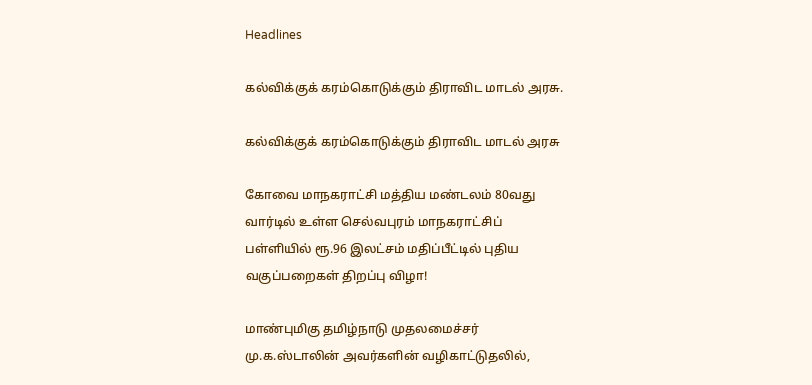Headlines

கல்விக்குக் கரம்கொடுக்கும் திராவிட மாடல் அரசு.

கல்விக்குக் கரம்கொடுக்கும் திராவிட மாடல் அரசு

கோவை மாநகராட்சி மத்திய மண்டலம் 80வது வார்டில் உள்ள செல்வபுரம் மாநகராட்சிப் பள்ளியில் ரூ.96 இலட்சம் மதிப்பீட்டில் புதிய வகுப்பறைகள் திறப்பு விழா!

மாண்புமிகு தமிழ்நாடு முதலமைச்சர் மு.க.ஸ்டாலின் அவர்களின் வழிகாட்டுதலில்,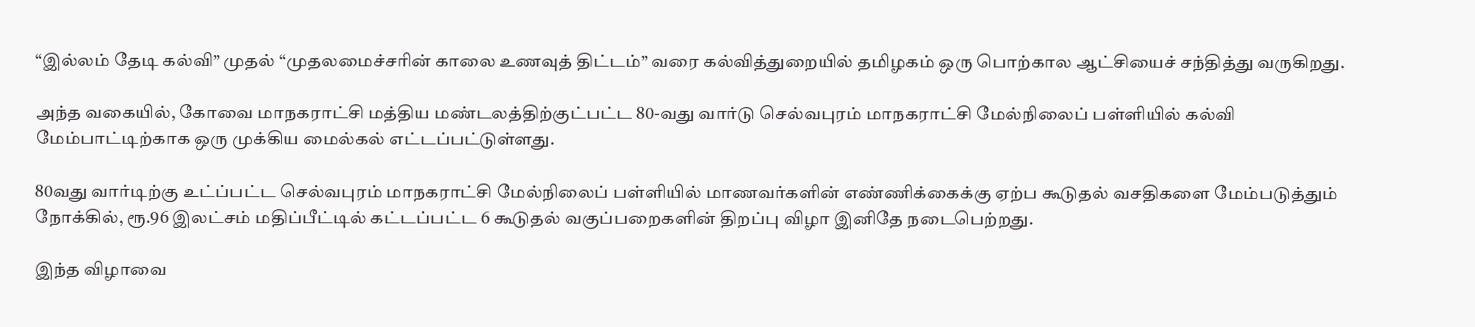“இல்லம் தேடி கல்வி” முதல் “முதலமைச்சரின் காலை உணவுத் திட்டம்” வரை கல்வித்துறையில் தமிழகம் ஒரு பொற்கால ஆட்சியைச் சந்தித்து வருகிறது.

அந்த வகையில், கோவை மாநகராட்சி மத்திய மண்டலத்திற்குட்பட்ட 80-வது வார்டு செல்வபுரம் மாநகராட்சி மேல்நிலைப் பள்ளியில் கல்வி மேம்பாட்டிற்காக ஒரு முக்கிய மைல்கல் எட்டப்பட்டுள்ளது.

80வது வார்டிற்கு உட்ப்பட்ட செல்வபுரம் மாநகராட்சி மேல்நிலைப் பள்ளியில் மாணவர்களின் எண்ணிக்கைக்கு ஏற்ப கூடுதல் வசதிகளை மேம்படுத்தும் நோக்கில், ரூ.96 இலட்சம் மதிப்பீட்டில் கட்டப்பட்ட 6 கூடுதல் வகுப்பறைகளின் திறப்பு விழா இனிதே நடைபெற்றது.

இந்த விழாவை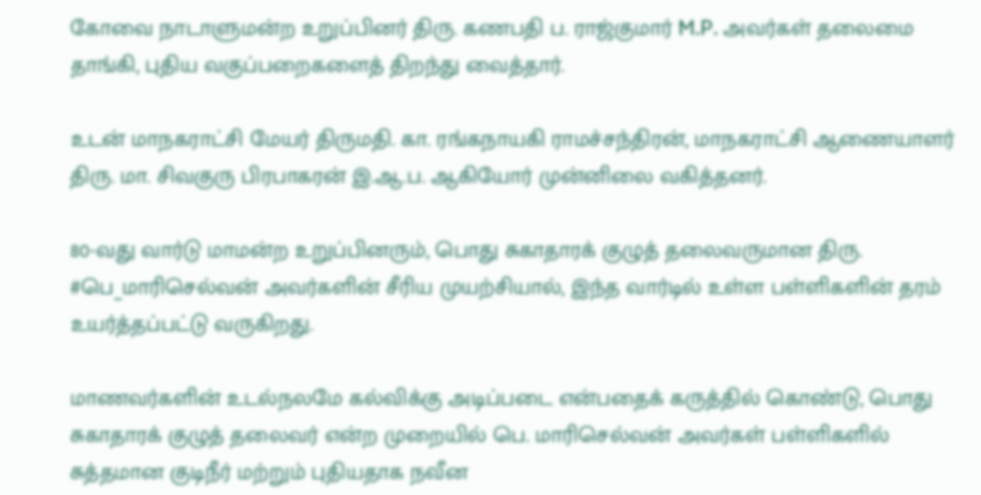கோவை நாடாளுமன்ற உறுப்பினர் திரு. கணபதி ப. ராஜ்குமார் M.P. அவர்கள் தலைமை தாங்கி, புதிய வகுப்பறைகளைத் திறந்து வைத்தார்.

உடன் மாநகராட்சி மேயர் திருமதி. கா. ரங்கநாயகி ராமச்சந்திரன், மாநகராட்சி ஆணையாளர் திரு. மா. சிவகுரு பிரபாகரன் இ.ஆ.ப. ஆகியோர் முன்னிலை வகித்தனர்.

80-வது வார்டு மாமன்ற உறுப்பினரும், பொது சுகாதாரக் குழுத் தலைவருமான திரு. #பெ_மாரிசெல்வன் அவர்களின் சீரிய முயற்சியால், இந்த வார்டில் உள்ள பள்ளிகளின் தரம் உயர்த்தப்பட்டு வருகிறது.

மாணவர்களின் உடல்நலமே கல்விக்கு அடிப்படை என்பதைக் கருத்தில் கொண்டு, பொது சுகாதாரக் குழுத் தலைவர் என்ற முறையில் பெ. மாரிசெல்வன் அவர்கள் பள்ளிகளில் சுத்தமான குடிநீர் மற்றும் புதியதாக நவீன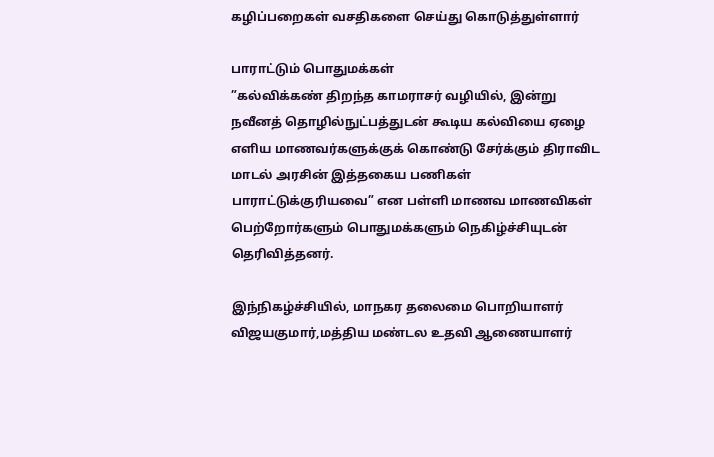கழிப்பறைகள் வசதிகளை செய்து கொடுத்துள்ளார்

பாராட்டும் பொதுமக்கள்
”கல்விக்கண் திறந்த காமராசர் வழியில், இன்று நவீனத் தொழில்நுட்பத்துடன் கூடிய கல்வியை ஏழை எளிய மாணவர்களுக்குக் கொண்டு சேர்க்கும் திராவிட மாடல் அரசின் இத்தகைய பணிகள் பாராட்டுக்குரியவை” என பள்ளி மாணவ மாணவிகள் பெற்றோர்களும் பொதுமக்களும் நெகிழ்ச்சியுடன் தெரிவித்தனர்.

இந்நிகழ்ச்சியில், மாநகர தலைமை பொறியாளர் விஜயகுமார்,மத்திய மண்டல உதவி ஆணையாளர்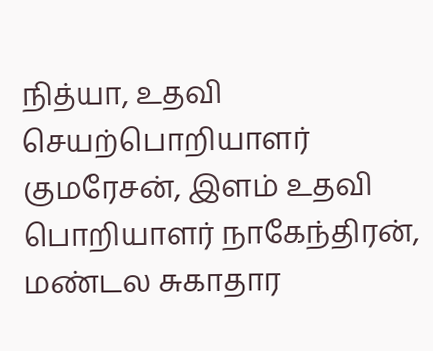நித்யா, உதவி செயற்பொறியாளர் குமரேசன், இளம் உதவி பொறியாளர் நாகேந்திரன், மண்டல சுகாதார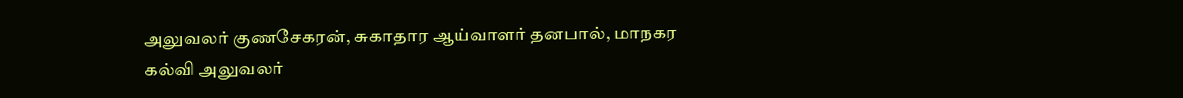அலுவலர் குணசேகரன், சுகாதார ஆய்வாளர் தனபால், மாநகர கல்வி அலுவலர்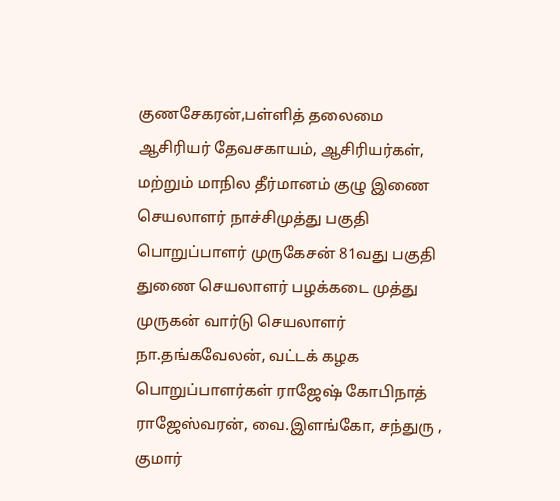குணசேகரன்,பள்ளித் தலைமை ஆசிரியர் தேவசகாயம், ஆசிரியர்கள், மற்றும் மாநில தீர்மானம் குழு இணை செயலாளர் நாச்சிமுத்து பகுதி பொறுப்பாளர் முருகேசன் 81வது பகுதி துணை செயலாளர் பழக்கடை முத்து முருகன் வார்டு செயலாளர் நா.தங்கவேலன், வட்டக் கழக பொறுப்பாளர்கள் ராஜேஷ் கோபிநாத் ராஜேஸ்வரன், வை.இளங்கோ, சந்துரு , குமார்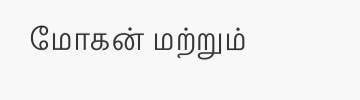மோகன் மற்றும்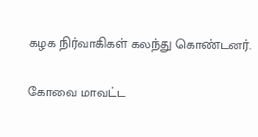கழக நிர்வாகிகள் கலந்து கொண்டனர்.

கோவை மாவட்ட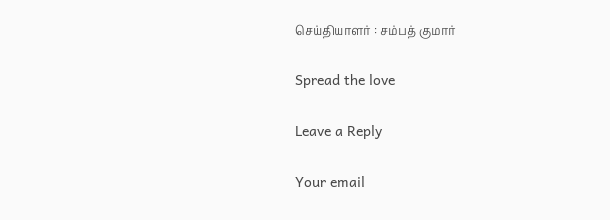செய்தியாளர் : சம்பத் குமார்

Spread the love

Leave a Reply

Your email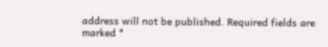address will not be published. Required fields are marked *